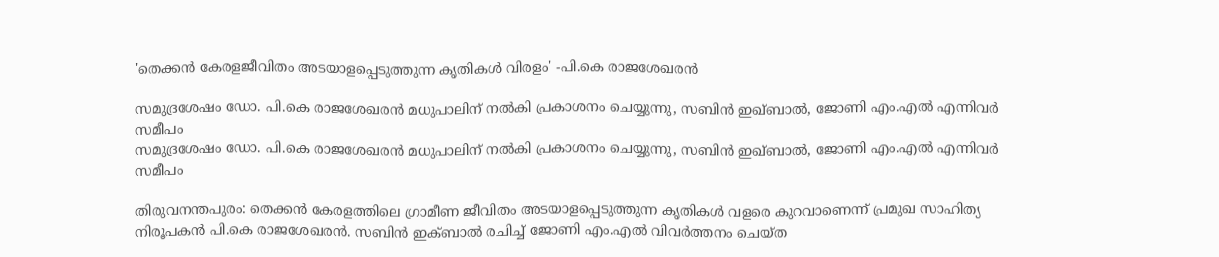'തെക്കന്‍ കേരളജീവിതം അടയാളപ്പെടുത്തുന്ന കൃതികള്‍ വിരളം' -പി.കെ രാജശേഖരന്‍

സമുദ്രശേഷം ഡോ. പി.കെ രാജശേഖരന്‍ മധുപാലിന് നല്‍കി പ്രകാശനം ചെയ്യുന്നു, സബിന്‍ ഇഖ്ബാല്‍, ജോണി എം.എല്‍ എന്നിവര്‍ സമീപം
സമുദ്രശേഷം ഡോ. പി.കെ രാജശേഖരന്‍ മധുപാലിന് നല്‍കി പ്രകാശനം ചെയ്യുന്നു, സബിന്‍ ഇഖ്ബാല്‍, ജോണി എം.എല്‍ എന്നിവര്‍ സമീപം

തിരുവനന്തപുരം: തെക്കന്‍ കേരളത്തിലെ ഗ്രാമീണ ജീവിതം അടയാളപ്പെടുത്തുന്ന കൃതികള്‍ വളരെ കുറവാണെന്ന് പ്രമുഖ സാഹിത്യ നിരൂപകന്‍ പി.കെ രാജശേഖരന്‍. സബിന്‍ ഇക്ബാല്‍ രചിച്ച് ജോണി എം.എല്‍ വിവര്‍ത്തനം ചെയ്ത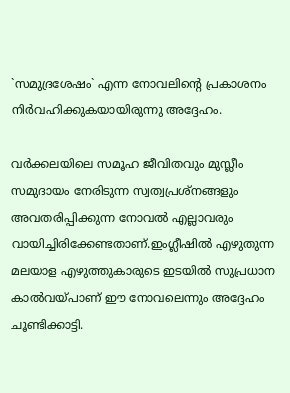`സമുദ്രശേഷം` എന്ന നോവലിന്റെ പ്രകാശനം നിര്‍വഹിക്കുകയായിരുന്നു അദ്ദേഹം.

വര്‍ക്കലയിലെ സമൂഹ ജീവിതവും മുസ്ലീം സമുദായം നേരിടുന്ന സ്വത്വപ്രശ്‌നങ്ങളും അവതരിപ്പിക്കുന്ന നോവല്‍ എല്ലാവരും വായിച്ചിരിക്കേണ്ടതാണ്.ഇംഗ്ലീഷില്‍ എഴുതുന്ന മലയാള എഴുത്തുകാരുടെ ഇടയില്‍ സുപ്രധാന കാല്‍വയ്പാണ് ഈ നോവലെന്നും അദ്ദേഹം ചൂണ്ടിക്കാട്ടി.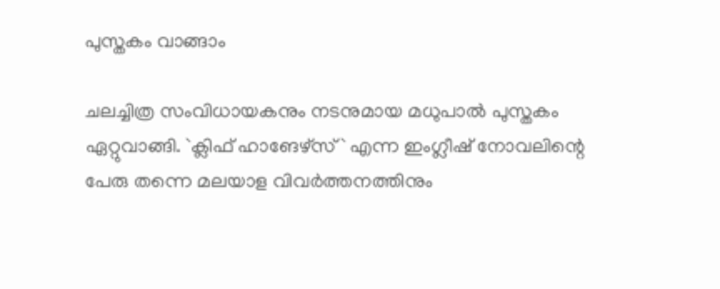പുസ്തകം വാങ്ങാം

ചലച്ചിത്ര സംവിധായകനും നടനുമായ മധുപാല്‍ പുസ്തകം ഏറ്റുവാങ്ങി. `ക്ലിഫ് ഹാങേഴ്‌സ്` എന്ന ഇംഗ്ലീഷ് നോവലിന്റെ പേരു തന്നെ മലയാള വിവര്‍ത്തനത്തിനും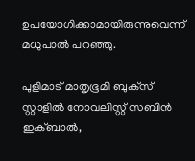ഉപയോഗിക്കാമായിരുന്നുവെന്ന് മധുപാല്‍ പറഞ്ഞു.

പുളിമാട് മാതൃഭൂമി ബുക്‌സ് സ്റ്റാളില്‍ നോവലിസ്റ്റ് സബിന്‍ ഇക്ബാല്‍,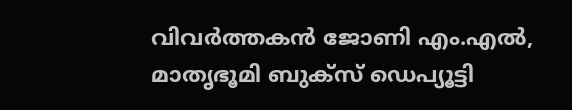വിവര്‍ത്തകന്‍ ജോണി എം.എല്‍, മാതൃഭൂമി ബുക്‌സ് ഡെപ്യൂട്ടി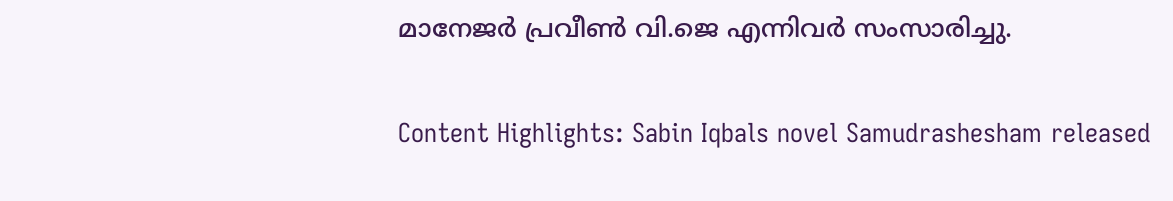മാനേജര്‍ പ്രവീണ്‍ വി.ജെ എന്നിവര്‍ സംസാരിച്ചു.


Content Highlights: Sabin Iqbals novel Samudrashesham released